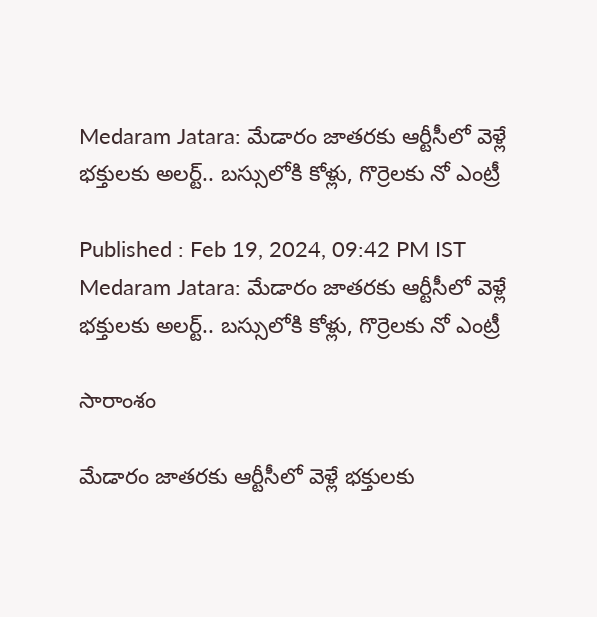Medaram Jatara: మేడారం జాతరకు ఆర్టీసీలో వెళ్లే భక్తులకు అలర్ట్.. బస్సులోకి కోళ్లు, గొర్రెలకు నో ఎంట్రీ

Published : Feb 19, 2024, 09:42 PM IST
Medaram Jatara: మేడారం జాతరకు ఆర్టీసీలో వెళ్లే భక్తులకు అలర్ట్.. బస్సులోకి కోళ్లు, గొర్రెలకు నో ఎంట్రీ

సారాంశం

మేడారం జాతరకు ఆర్టీసీలో వెళ్లే భక్తులకు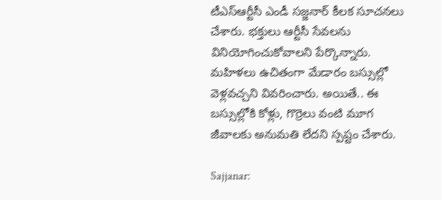టీఎస్ఆర్టీసీ ఎండీ సజ్జనార్ కీలక సూచనలు చేశారు. భక్తులు ఆర్టీసీ సేవలను వినియోగించుకోవాలని పేర్కొన్నారు. మహిళలు ఉచితంగా మేడారం బస్సుల్లో వెళ్లవచ్చని వివరించారు. అయితే.. ఈ బస్సుల్లోకి కోళ్లు, గొర్రెలు వంటి మూగ జీవాలకు అనుమతి లేదని స్పష్టం చేశారు.

Sajjanar: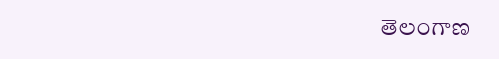తెలంగాణ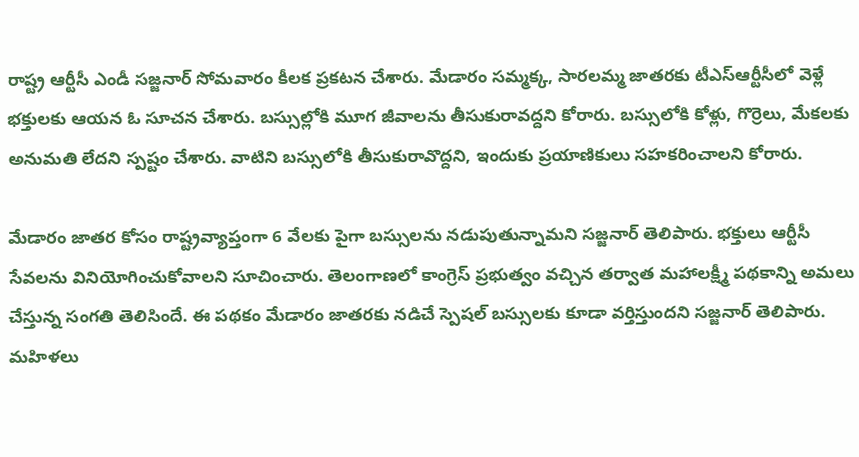రాష్ట్ర ఆర్టీసీ ఎండీ సజ్జనార్ సోమవారం కీలక ప్రకటన చేశారు. మేడారం సమ్మక్క, సారలమ్మ జాతరకు టీఎస్ఆర్టీసీలో వెళ్లే భక్తులకు ఆయన ఓ సూచన చేశారు. బస్సుల్లోకి మూగ జీవాలను తీసుకురావద్దని కోరారు. బస్సులోకి కోళ్లు, గొర్రెలు, మేకలకు అనుమతి లేదని స్పష్టం చేశారు. వాటిని బస్సులోకి తీసుకురావొద్దని, ఇందుకు ప్రయాణికులు సహకరించాలని కోరారు.

మేడారం జాతర కోసం రాష్ట్రవ్యాప్తంగా 6 వేలకు పైగా బస్సులను నడుపుతున్నామని సజ్జనార్ తెలిపారు. భక్తులు ఆర్టీసీ సేవలను వినియోగించుకోవాలని సూచించారు. తెలంగాణలో కాంగ్రెస్ ప్రభుత్వం వచ్చిన తర్వాత మహాలక్ష్మీ పథకాన్ని అమలు చేస్తున్న సంగతి తెలిసిందే. ఈ పథకం మేడారం జాతరకు నడిచే స్పెషల్ బస్సులకు కూడా వర్తిస్తుందని సజ్జనార్ తెలిపారు. మహిళలు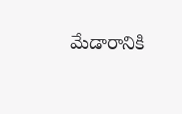మేడారానికి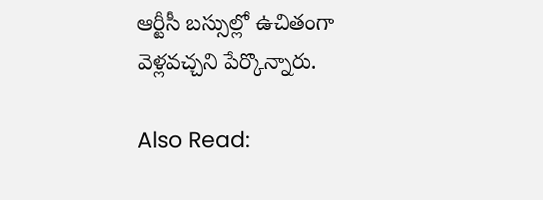ఆర్టీసీ బస్సుల్లో ఉచితంగా వెళ్లవచ్చని పేర్కొన్నారు.

Also Read: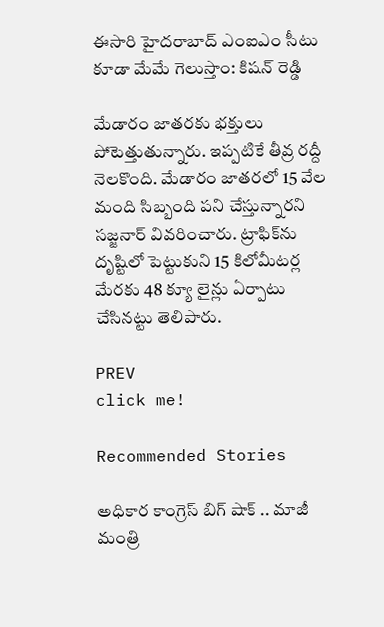ఈసారి హైదరాబాద్ ఎంఐఎం సీటు కూడా మేమే గెలుస్తాం: కిషన్ రెడ్డి

మేడారం జాతరకు భక్తులు పోటెత్తుతున్నారు. ఇప్పటికే తీవ్ర రద్దీ నెలకొంది. మేడారం జాతరలో 15 వేల మంది సిబ్బంది పని చేస్తున్నారని సజ్జనార్ వివరించారు. ట్రాఫిక్‌ను దృష్టిలో పెట్టుకుని 15 కిలోమీటర్ల మేరకు 48 క్యూ లైన్లు ఏర్పాటు చేసినట్టు తెలిపారు.

PREV
click me!

Recommended Stories

అధికార కాంగ్రెస్ బిగ్ షాక్ .. మాజీ మంత్రి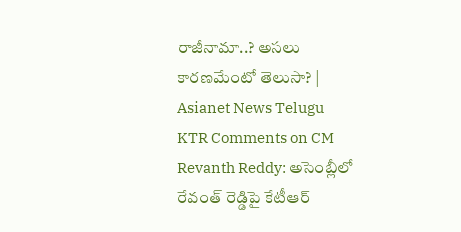రాజీనామా..? అసలు కారణమేంటో తెలుసా? | Asianet News Telugu
KTR Comments on CM Revanth Reddy: అసెంబ్లీలో రేవంత్ రెడ్డిపై కేటీఆర్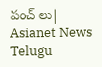పంచ్ లు| Asianet News Telugu